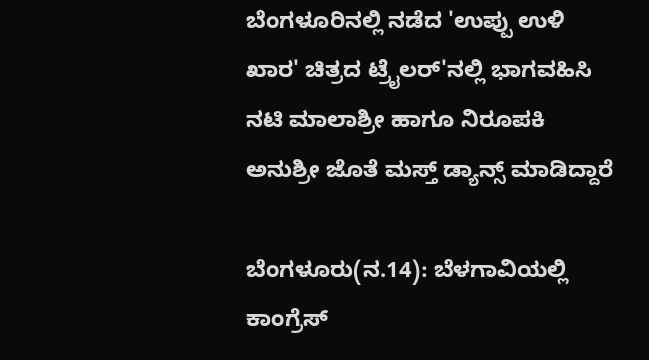ಬೆಂಗಳೂರಿನಲ್ಲಿ ನಡೆದ 'ಉಪ್ಪು ಉಳಿ ಖಾರ' ಚಿತ್ರದ ಟ್ರೈಲರ್'ನಲ್ಲಿ ಭಾಗವಹಿಸಿ ನಟಿ ಮಾಲಾಶ್ರೀ ಹಾಗೂ ನಿರೂಪಕಿ ಅನುಶ್ರೀ ಜೊತೆ ಮಸ್ತ್ ಡ್ಯಾನ್ಸ್ ಮಾಡಿದ್ದಾರೆ

ಬೆಂಗಳೂರು(ನ.14): ಬೆಳಗಾವಿಯಲ್ಲಿ ಕಾಂಗ್ರೆಸ್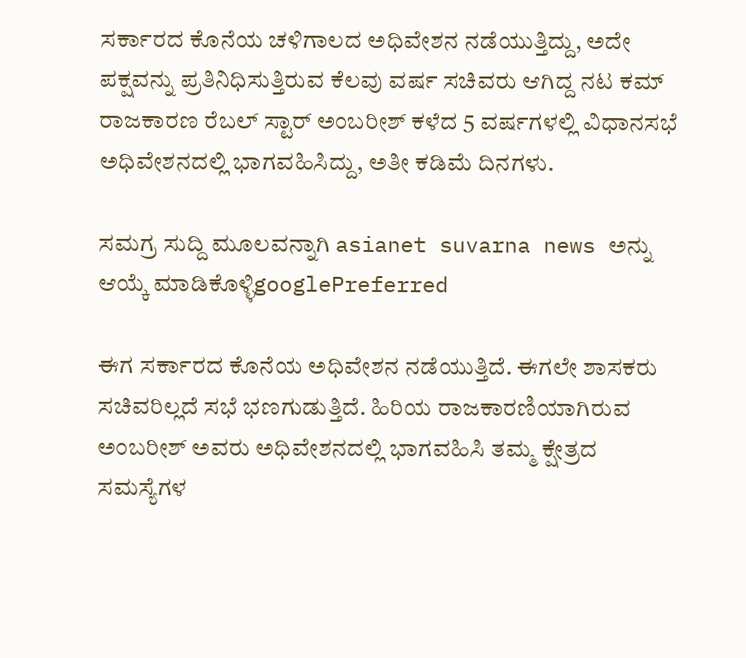ಸರ್ಕಾರದ ಕೊನೆಯ ಚಳಿಗಾಲದ ಅಧಿವೇಶನ ನಡೆಯುತ್ತಿದ್ದು, ಅದೇ ಪಕ್ಷವನ್ನು ಪ್ರತಿನಿಧಿಸುತ್ತಿರುವ ಕೆಲವು ವರ್ಷ ಸಚಿವರು ಆಗಿದ್ದ ನಟ ಕಮ್ ರಾಜಕಾರಣ ರೆಬಲ್ ಸ್ಟಾರ್ ಅಂಬರೀಶ್ ಕಳೆದ 5 ವರ್ಷಗಳಲ್ಲಿ ವಿಧಾನಸಭೆ ಅಧಿವೇಶನದಲ್ಲಿ ಭಾಗವಹಿಸಿದ್ದು, ಅತೀ ಕಡಿಮೆ ದಿನಗಳು.

ಸಮಗ್ರ ಸುದ್ದಿ ಮೂಲವನ್ನಾಗಿ asianet suvarna news ಅನ್ನು ಆಯ್ಕೆ ಮಾಡಿಕೊಳ್ಳಿgooglePreferred

ಈಗ ಸರ್ಕಾರದ ಕೊನೆಯ ಅಧಿವೇಶನ ನಡೆಯುತ್ತಿದೆ. ಈಗಲೇ ಶಾಸಕರು ಸಚಿವರಿಲ್ಲದೆ ಸಭೆ ಭಣಗುಡುತ್ತಿದೆ. ಹಿರಿಯ ರಾಜಕಾರಣಿಯಾಗಿರುವ ಅಂಬರೀಶ್ ಅವರು ಅಧಿವೇಶನದಲ್ಲಿ ಭಾಗವಹಿಸಿ ತಮ್ಮ ಕ್ಷೇತ್ರದ ಸಮಸ್ಯೆಗಳ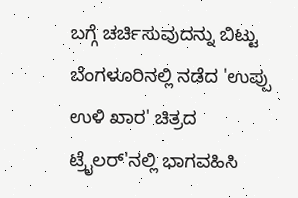ಬಗ್ಗೆ ಚರ್ಚಿಸುವುದನ್ನು ಬಿಟ್ಟು ಬೆಂಗಳೂರಿನಲ್ಲಿ ನಡೆದ 'ಉಪ್ಪು ಉಳಿ ಖಾರ' ಚಿತ್ರದ ಟ್ರೈಲರ್'ನಲ್ಲಿ ಭಾಗವಹಿಸಿ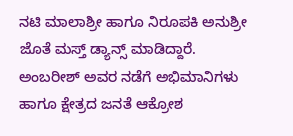ನಟಿ ಮಾಲಾಶ್ರೀ ಹಾಗೂ ನಿರೂಪಕಿ ಅನುಶ್ರೀ ಜೊತೆ ಮಸ್ತ್ ಡ್ಯಾನ್ಸ್ ಮಾಡಿದ್ದಾರೆ. ಅಂಬರೀಶ್ ಅವರ ನಡೆಗೆ ಅಭಿಮಾನಿಗಳು ಹಾಗೂ ಕ್ಷೇತ್ರದ ಜನತೆ ಆಕ್ರೋಶ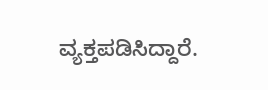ವ್ಯಕ್ತಪಡಿಸಿದ್ದಾರೆ.